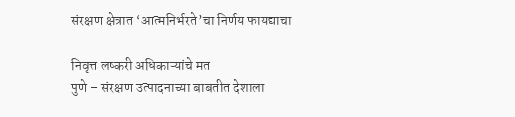संरक्षण क्षेत्रात ‘आत्मनिर्भरते’चा निर्णय फायद्याचा

निवृत्त लष्करी अधिकाऱ्यांचे मत
पुणे – संरक्षण उत्पादनाच्या बाबतीत देशाला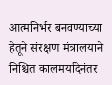आत्मनिर्भर बनवण्याच्या हेतूने संरक्षण मंत्रालयाने निश्चित कालमर्यादेनंतर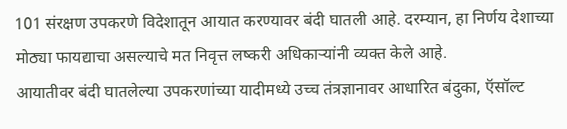101 संरक्षण उपकरणे विदेशातून आयात करण्यावर बंदी घातली आहे. दरम्यान, हा निर्णय देशाच्या मोठ्या फायद्याचा असल्याचे मत निवृत्त लष्करी अधिकाऱ्यांनी व्यक्त केले आहे.
आयातीवर बंदी घातलेल्या उपकरणांच्या यादीमध्ये उच्च तंत्रज्ञानावर आधारित बंदुका, ऍसॉल्ट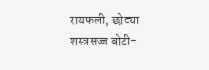रायफली, छोट्या शस्त्रसज्ज बोटी-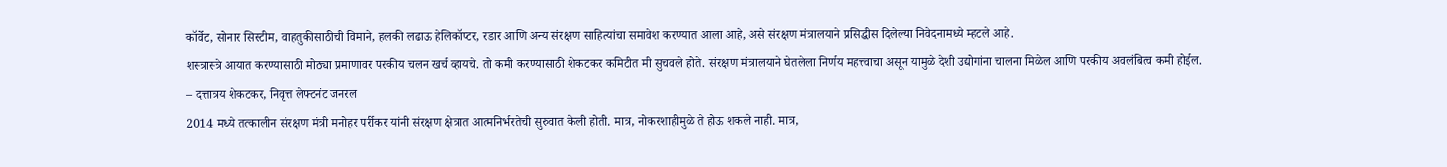कॉर्वेट, सोनार सिस्टीम, वाहतुकीसाठीची विमाने, हलकी लढाऊ हेलिकॉप्टर, रडार आणि अन्य संरक्षण साहित्यांचा समावेश करण्यात आला आहे, असे संरक्षण मंत्रालयाने प्रसिद्धीस दिलेल्या निवेदनामध्ये म्हटले आहे.
शस्त्रास्त्रे आयात करण्यासाठी मोठ्या प्रमाणावर परकीय चलन खर्च व्हायचे. तो कमी करण्यासाठी शेकटकर कमिटीत मी सुचवले होते. संरक्षण मंत्रालयाने घेतलेला निर्णय महत्त्वाचा असून यामुळे देशी उद्योगांना चालना मिळेल आणि परकीय अवलंबित्व कमी होईल.
– दत्तात्रय शेकटकर, निवृत्त लेफ्टनंट जनरल
2014 मध्ये तत्कालीन संरक्षण मंत्री मनोहर पर्रीकर यांनी संरक्षण क्षेत्रात आत्मनिर्भरतेची सुरुवात केली होती. मात्र, नोकरशाहीमुळे ते होऊ शकले नाही. मात्र,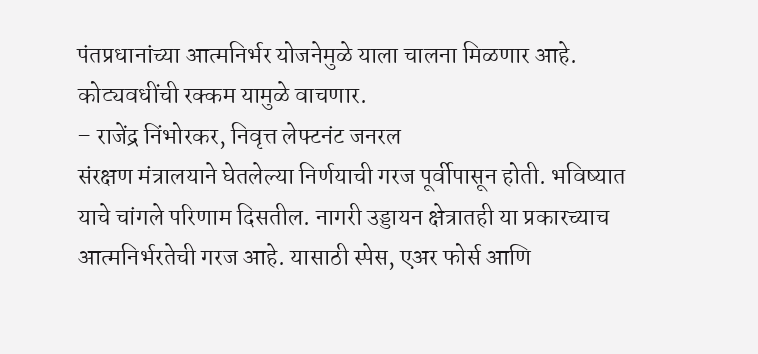पंतप्रधानांच्या आत्मनिर्भर योजनेमुळे याला चालना मिळणार आहे. कोट्यवधींची रक्कम यामुळे वाचणार.
– राजेंद्र निंभोरकर, निवृत्त लेफ्टनंट जनरल
संरक्षण मंत्रालयाने घेतलेल्या निर्णयाची गरज पूर्वीपासून होती. भविष्यात याचे चांगले परिणाम दिसतील. नागरी उड्डायन क्षेत्रातही या प्रकारच्याच आत्मनिर्भरतेची गरज आहे. यासाठी स्पेस, एअर फोर्स आणि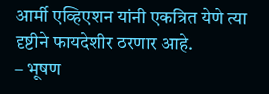आर्मी एव्हिएशन यांनी एकत्रित येणे त्या दृष्टीने फायदेशीर ठरणार आहे.
– भूषण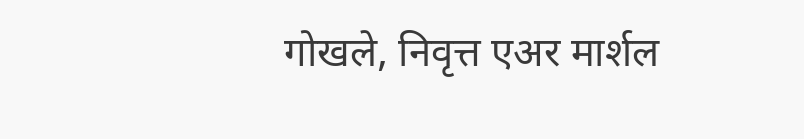गोखले, निवृत्त एअर मार्शल